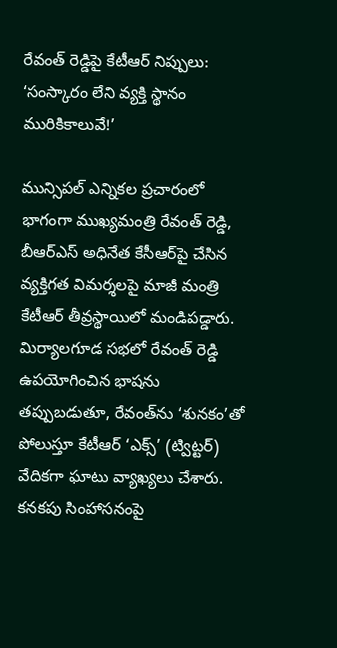రేవంత్ రెడ్డిపై కేటీఆర్ నిప్పులు: ‘సంస్కారం లేని వ్యక్తి స్థానం మురికికాలువే!’

మున్సిపల్ ఎన్నికల ప్రచారంలో భాగంగా ముఖ్యమంత్రి రేవంత్ రెడ్డి, బీఆర్ఎస్ అధినేత కేసీఆర్‌పై చేసిన వ్యక్తిగత విమర్శలపై మాజీ మంత్రి కేటీఆర్ తీవ్రస్థాయిలో మండిపడ్డారు. మిర్యాలగూడ సభలో రేవంత్ రెడ్డి ఉపయోగించిన భాషను తప్పుబడుతూ, రేవంత్‌ను ‘శునకం’తో పోలుస్తూ కేటీఆర్ ‘ఎక్స్’ (ట్విట్టర్) వేదికగా ఘాటు వ్యాఖ్యలు చేశారు. కనకపు సింహాసనంపై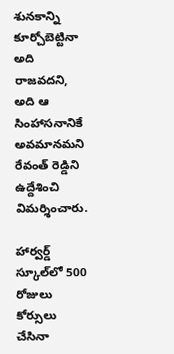శునకాన్ని కూర్చోబెట్టినా అది రాజవదని, అది ఆ సింహాసనానికే అవమానమని రేవంత్ రెడ్డిని ఉద్దేశించి విమర్శించారు.

హార్వర్డ్ స్కూల్‌లో 500 రోజులు కోర్సులు చేసినా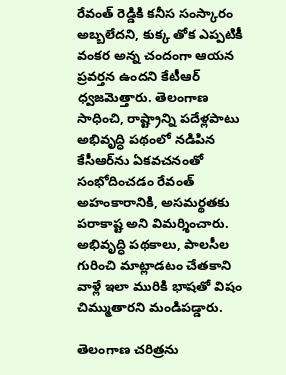రేవంత్ రెడ్డికి కనీస సంస్కారం అబ్బలేదని, కుక్క తోక ఎప్పటికీ వంకర అన్న చందంగా ఆయన ప్రవర్తన ఉందని కేటీఆర్ ధ్వజమెత్తారు. తెలంగాణ సాధించి, రాష్ట్రాన్ని పదేళ్లపాటు అభివృద్ధి పథంలో నడిపిన కేసీఆర్‌ను ఏకవచనంతో సంభోదించడం రేవంత్ అహంకారానికి, అసమర్థతకు పరాకాష్ట అని విమర్శించారు. అభివృద్ధి పథకాలు, పాలసీల గురించి మాట్లాడటం చేతకాని వాళ్లే ఇలా మురికి భాషతో విషం చిమ్ముతారని మండిపడ్డారు.

తెలంగాణ చరిత్రను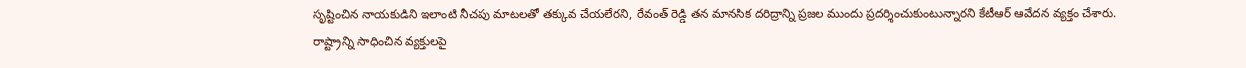సృష్టించిన నాయకుడిని ఇలాంటి నీచపు మాటలతో తక్కువ చేయలేరని, రేవంత్ రెడ్డి తన మానసిక దరిద్రాన్ని ప్రజల ముందు ప్రదర్శించుకుంటున్నారని కేటీఆర్ ఆవేదన వ్యక్తం చేశారు. రాష్ట్రాన్ని సాధించిన వ్యక్తులపై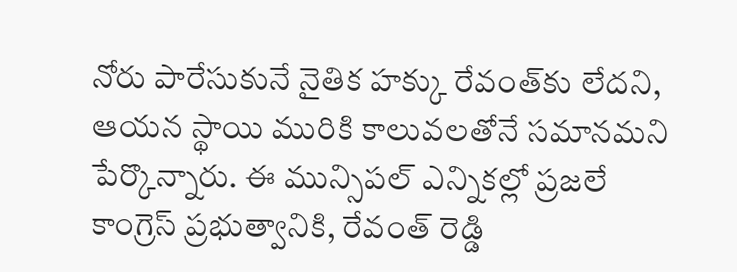నోరు పారేసుకునే నైతిక హక్కు రేవంత్‌కు లేదని, ఆయన స్థాయి మురికి కాలువలతోనే సమానమని పేర్కొన్నారు. ఈ మున్సిపల్ ఎన్నికల్లో ప్రజలే కాంగ్రెస్ ప్రభుత్వానికి, రేవంత్ రెడ్డి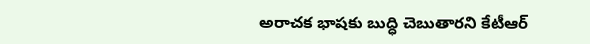అరాచక భాషకు బుద్ధి చెబుతారని కేటీఆర్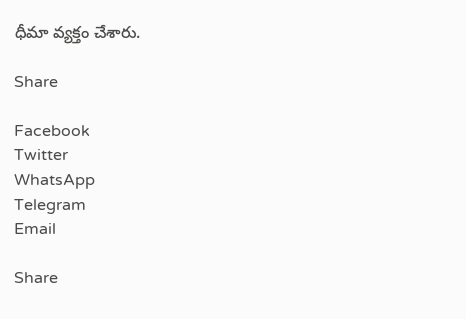ధీమా వ్యక్తం చేశారు.

Share

Facebook
Twitter
WhatsApp
Telegram
Email

Share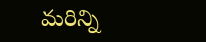మరిన్ని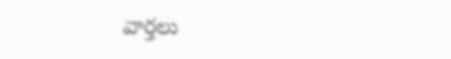వార్తలు